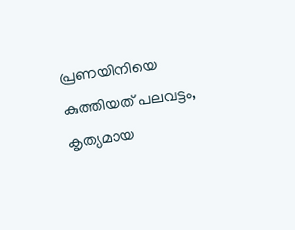പ്രണയിനിയെ കുത്തിയത് പലവട്ടം, കൃത്യമായ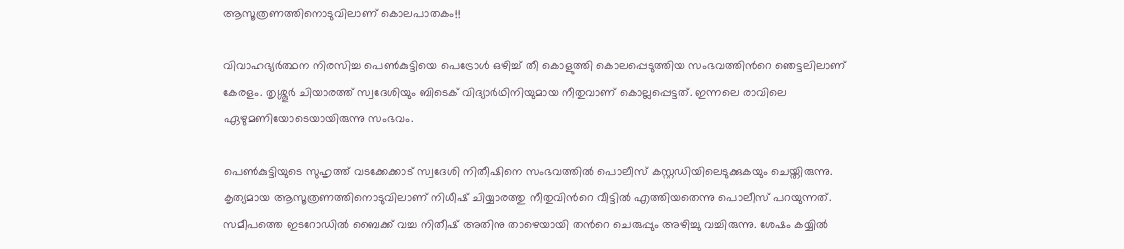ആസൂത്രണത്തിനൊടുവിലാണ് കൊലപാതകം!!

വിവാഹഭ്യര്‍ത്ഥന നിരസിച്ച പെണ്‍കുട്ടിയെ പെട്രോള്‍ ഒഴിച്ച് തീ കൊളുത്തി കൊലപ്പെടുത്തിയ സംഭവത്തിന്‍റെ ഞെട്ടലിലാണ് കേരളം. തൃശ്ശൂര്‍ ചിയാരത്ത് സ്വദേശിയും ബിടെക് വിദ്യാര്‍ഥിനിയുമായ നീതുവാണ് കൊല്ലപ്പെട്ടത്. ഇന്നലെ രാവിലെ ഏഴുമണിയോടെയായിരുന്നു സംഭവം.

പെണ്‍കുട്ടിയുടെ സുഹൃത്ത് വടക്കേക്കാട് സ്വദേശി നിതീഷിനെ സംഭവത്തില്‍ പൊലീസ് കസ്റ്റഡിയിലെടുക്കുകയും ചെയ്തിരുന്നു. കൃത്യമായ ആസൂത്രണത്തിനൊടുവിലാണ് നിധീഷ് ചിയ്യാരത്തു നീതുവിന്‍റെ വീട്ടിൽ എത്തിയതെന്നു പൊലീസ് പറയുന്നത്. സമീപത്തെ ഇടറോഡില്‍ ബൈക്ക് വച്ച നിതീഷ് അതിനു താഴെയായി തന്‍റെ ചെരുപ്പും അഴിച്ചു വച്ചിരുന്നു. ശേഷം കയ്യില്‍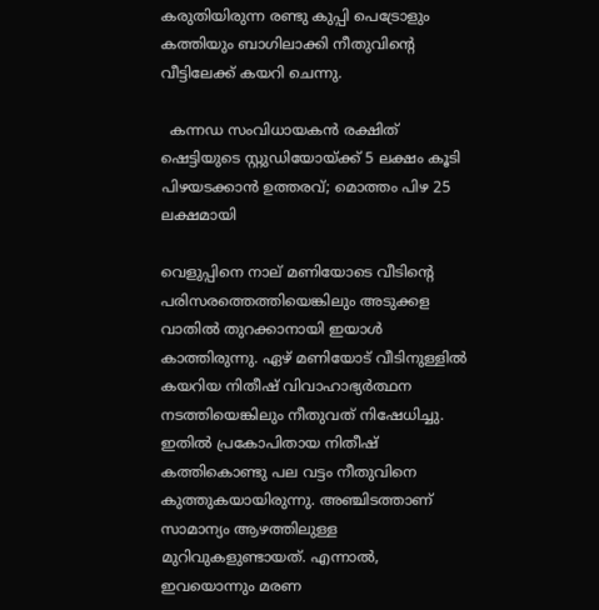കരുതിയിരുന്ന രണ്ടു കുപ്പി പെട്രോളും കത്തിയും ബാഗിലാക്കി നീതുവിന്‍റെ വീട്ടിലേക്ക് കയറി ചെന്നു.

  കന്നഡ സംവിധായകൻ രക്ഷിത് ഷെട്ടിയുടെ സ്റ്റുഡിയോയ്ക്ക് 5 ലക്ഷം കൂടി പിഴയടക്കാൻ ഉത്തരവ്; മൊത്തം പിഴ 25 ലക്ഷമായി

വെളുപ്പിനെ നാല് മണിയോടെ വീടിന്‍റെ പരിസരത്തെത്തിയെങ്കിലും അടുക്കള വാതില്‍ തുറക്കാനായി ഇയാള്‍ കാത്തിരുന്നു. ഏഴ് മണിയോട് വീടിനുള്ളില്‍ കയറിയ നിതീഷ് വിവാഹാഭ്യര്‍ത്ഥന നടത്തിയെങ്കിലും നീതുവത് നിഷേധിച്ചു. ഇതില്‍ പ്രകോപിതായ നിതീഷ് കത്തികൊണ്ടു പല വട്ടം നീതുവിനെ കുത്തുകയായിരുന്നു. അഞ്ചിടത്താണ് സാമാന്യം ആഴത്തിലുള്ള മുറിവുകളുണ്ടായത്. എന്നാല്‍, ഇവയൊന്നും മരണ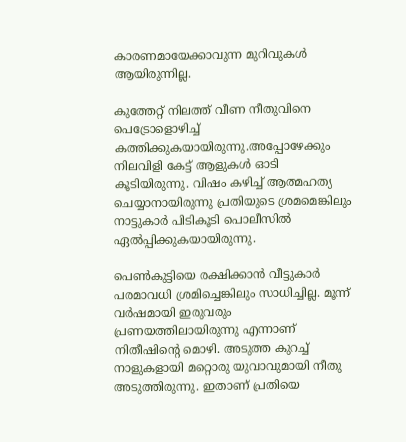കാരണമായേക്കാവുന്ന മുറിവുകള്‍ ആയിരുന്നില്ല.

കുത്തേറ്റ് നിലത്ത് വീണ നീതുവിനെ പെട്രോളൊഴിച്ച് കത്തിക്കുകയായിരുന്നു.അപ്പോഴേക്കും നിലവിളി കേട്ട് ആളുകള്‍ ഓടി കൂടിയിരുന്നു. വിഷം കഴിച്ച് ആത്മഹത്യ ചെയ്യാനായിരുന്നു പ്രതിയുടെ ശ്രമമെങ്കിലും നാട്ടുകാര്‍ പിടികൂടി പൊലീസില്‍ ഏല്‍പ്പിക്കുകയായിരുന്നു.

പെണ്‍കുട്ടിയെ രക്ഷിക്കാന്‍ വീട്ടുകാര്‍ പരമാവധി ശ്രമിച്ചെങ്കിലും സാധിച്ചില്ല. മൂന്ന് വര്‍ഷമായി ഇരുവരും പ്രണയത്തിലായിരുന്നു എന്നാണ് നിതീഷിന്‍റെ മൊഴി. അടുത്ത കുറച്ച് നാളുകളായി മറ്റൊരു യുവാവുമായി നീതു അടുത്തിരുന്നു. ഇതാണ് പ്രതിയെ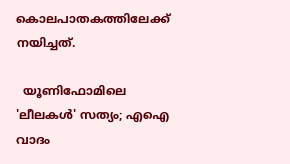കൊലപാതകത്തിലേക്ക് നയിച്ചത്.

  യൂണിഫോമിലെ 'ലീലകൾ' സത്യം; എഐ വാദം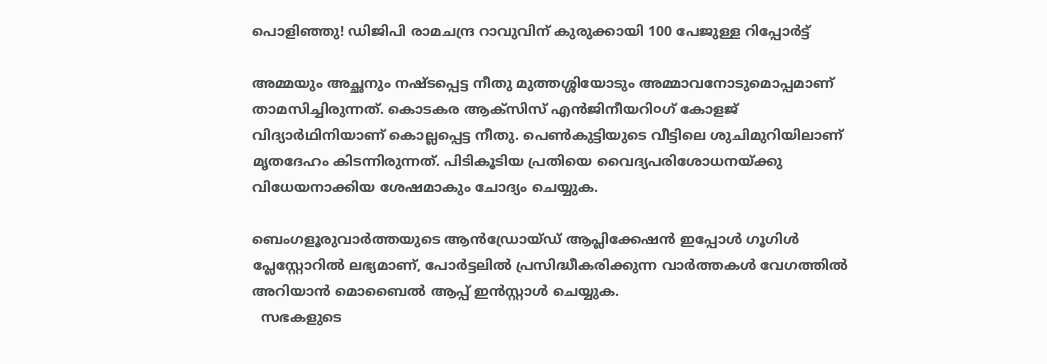പൊളിഞ്ഞു! ഡിജിപി രാമചന്ദ്ര റാവുവിന് കുരുക്കായി 100 പേജുള്ള റിപ്പോർട്ട്

അമ്മയും അച്ഛനും നഷ്ടപ്പെട്ട നീതു മുത്തശ്ശിയോടും അമ്മാവനോടുമൊപ്പമാണ് താമസിച്ചിരുന്നത്. കൊടകര ആക്സിസ് എൻജിനീയറി൦ഗ് കോളജ് വിദ്യാർഥിനിയാണ് കൊല്ലപ്പെട്ട നീതു. പെൺകുട്ടിയുടെ വീട്ടിലെ ശുചിമുറിയിലാണ് മൃതദേഹം കിടന്നിരുന്നത്. പിടികൂടിയ പ്രതിയെ വൈദ്യപരിശോധനയ്ക്കു വിധേയനാക്കിയ ശേഷമാകും ചോദ്യം ചെയ്യുക.

ബെംഗളൂരുവാർത്തയുടെ ആൻഡ്രോയ്ഡ് ആപ്ലിക്കേഷൻ ഇപ്പോൾ ഗൂഗിൾ പ്ലേസ്റ്റോറിൽ ലഭ്യമാണ്, പോർട്ടലിൽ പ്രസിദ്ധീകരിക്കുന്ന വാർത്തകൾ വേഗത്തിൽ അറിയാൻ മൊബൈൽ ആപ്പ് ഇൻസ്റ്റാൾ ചെയ്യുക.
  സഭകളുടെ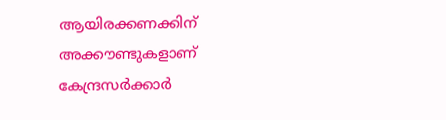ആയിരക്കണക്കിന് അക്കൗണ്ടുകളാണ് കേന്ദ്രസര്‍ക്കാര്‍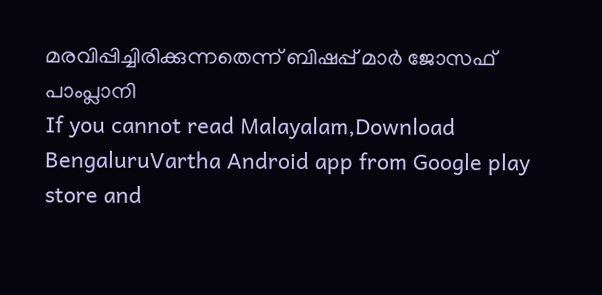മരവിപ്പിച്ചിരിക്കുന്നതെന്ന് ബിഷപ്പ് മാര്‍ ജോസഫ് പാംപ്ലാനി
If you cannot read Malayalam,Download BengaluruVartha Android app from Google play store and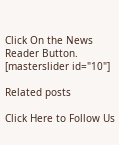Click On the News Reader Button. [masterslider id="10"]

Related posts

Click Here to Follow Us